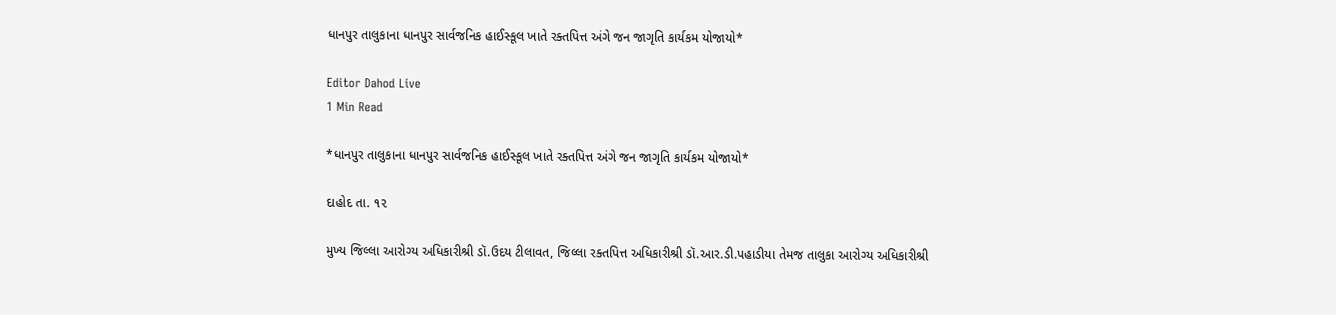ધાનપુર તાલુકાના ધાનપુર સાર્વજનિક હાઈસ્કૂલ ખાતે રક્તપિત્ત અંગે જન જાગૃતિ કાર્યકમ યોજાયો*

Editor Dahod Live
1 Min Read

*ધાનપુર તાલુકાના ધાનપુર સાર્વજનિક હાઈસ્કૂલ ખાતે રક્તપિત્ત અંગે જન જાગૃતિ કાર્યકમ યોજાયો*

દાહોદ તા. ૧૨

મુખ્ય જિલ્લા આરોગ્ય અધિકારીશ્રી ડૉ.ઉદય ટીલાવત, જિલ્લા રક્તપિત્ત અધિકારીશ્રી ડૉ.આર.ડી.પહાડીયા તેમજ તાલુકા આરોગ્ય અધિકારીશ્રી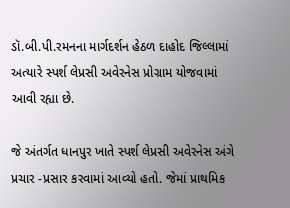ડૉ.બી.પી.રમનના માર્ગદર્શન હેઠળ દાહોદ જિલ્લામાં અત્યારે સ્પર્શ લેપ્રસી અવેરનેસ પ્રોગ્રામ યોજવામાં આવી રહ્યા છે.

જે અંતર્ગત ધાનપુર ખાતે સ્પર્શ લેપ્રસી અવેરનેસ અંગે પ્રચાર -પ્રસાર કરવામાં આવ્યો હતો. જેમાં પ્રાથમિક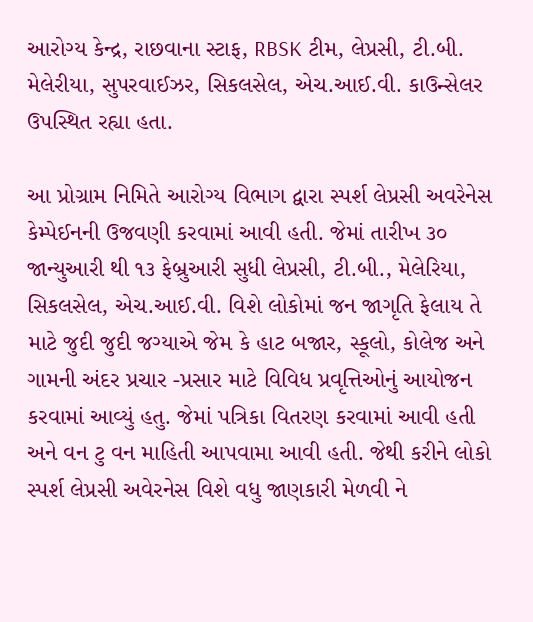આરોગ્ય કેન્દ્ર, રાછવાના સ્ટાફ, RBSK ટીમ, લેપ્રસી, ટી.બી. મેલેરીયા, સુપરવાઈઝર, સિકલસેલ, એચ.આઈ.વી. કાઉન્સેલર ઉપસ્થિત રહ્યા હતા.

આ પ્રોગ્રામ નિમિતે આરોગ્ય વિભાગ દ્વારા સ્પર્શ લેપ્રસી અવરેનેસ કેમ્પેઈનની ઉજવણી કરવામાં આવી હતી. જેમાં તારીખ ૩૦ જાન્યુઆરી થી ૧૩ ફેબ્રુઆરી સુધી લેપ્રસી, ટી.બી., મેલેરિયા, સિકલસેલ, એચ.આઈ.વી. વિશે લોકોમાં જન જાગૃતિ ફેલાય તે માટે જુદી જુદી જગ્યાએ જેમ કે હાટ બજાર, સ્કૂલો, કોલેજ અને ગામની અંદર પ્રચાર -પ્રસાર માટે વિવિધ પ્રવૃત્તિઓનું આયોજન કરવામાં આવ્યું હતુ. જેમાં પત્રિકા વિતરણ કરવામાં આવી હતી અને વન ટુ વન માહિતી આપવામા આવી હતી. જેથી કરીને લોકો સ્પર્શ લેપ્રસી અવેરનેસ વિશે વધુ જાણકારી મેળવી ને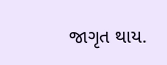જાગૃત થાય.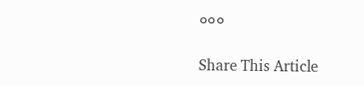૦૦૦

Share This Article